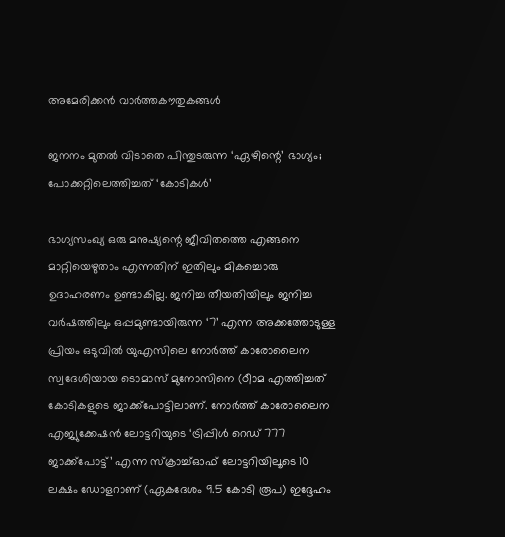അമേരിക്കൻ വാർത്തകൗതുകങ്ങൾ

ജനനം മുതൽ വിടാതെ പിന്തുടരുന്ന ‘ഏഴിന്റെ’ ഭാഗ്യം; പോക്കറ്റിലെത്തിച്ചത് ‘കോടികൾ’

ഭാഗ്യസംഖ്യ ഒരു മനുഷ്യന്റെ ജീവിതത്തെ എങ്ങനെ മാറ്റിയെഴുതാം എന്നതിന് ഇതിലും മികച്ചൊരു ഉദാഹരണം ഉണ്ടാകില്ല. ജനിച്ച തീയതിയിലും ജനിച്ച വർഷത്തിലും ഒപ്പമുണ്ടായിരുന്ന ‘7’ എന്ന അക്കത്തോടുള്ള പ്രിയം ഒടുവിൽ യുഎസിലെ നോർത്ത് കാരോലൈന സ്വദേശിയായ ടൊമാസ് മുനോസിനെ (ഠീാമ എത്തിച്ചത് കോടികളുടെ ജാക്ക്‌പോട്ടിലാണ്. നോർത്ത് കാരോലൈന എജ്യുക്കേഷൻ ലോട്ടറിയുടെ ‘ട്രിപ്പിൾ റെഡ് 777 ജാക്ക്‌പോട്ട്’ എന്ന സ്‌ക്രാച്ച്ഓഫ് ലോട്ടറിയിലൂടെ 10 ലക്ഷം ഡോളറാണ് (ഏകദേശം 9.5 കോടി രൂപ) ഇദ്ദേഹം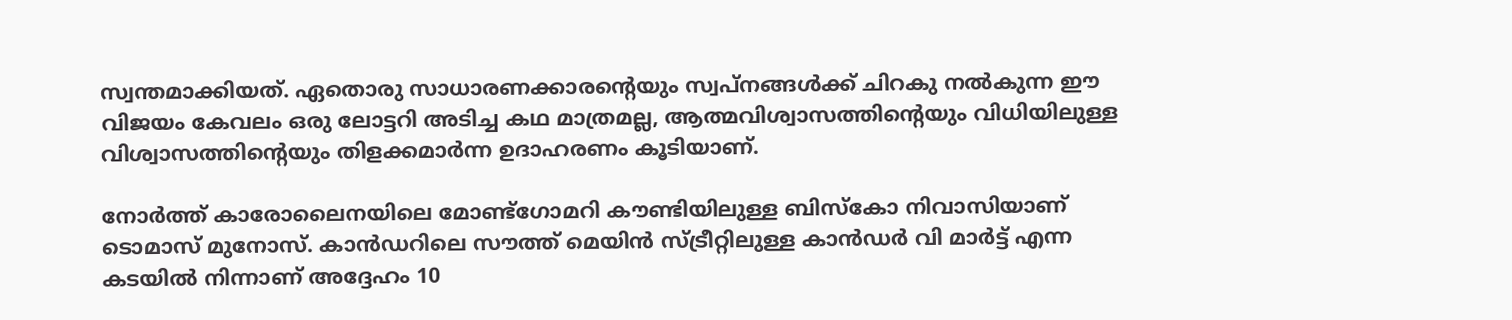സ്വന്തമാക്കിയത്. ഏതൊരു സാധാരണക്കാരന്റെയും സ്വപ്നങ്ങൾക്ക് ചിറകു നൽകുന്ന ഈ വിജയം കേവലം ഒരു ലോട്ടറി അടിച്ച കഥ മാത്രമല്ല, ആത്മവിശ്വാസത്തിന്റെയും വിധിയിലുള്ള വിശ്വാസത്തിന്റെയും തിളക്കമാർന്ന ഉദാഹരണം കൂടിയാണ്.

നോർത്ത് കാരോലൈനയിലെ മോണ്ട്‌ഗോമറി കൗണ്ടിയിലുള്ള ബിസ്‌കോ നിവാസിയാണ് ടൊമാസ് മുനോസ്. കാൻഡറിലെ സൗത്ത് മെയിൻ സ്ട്രീറ്റിലുള്ള കാൻഡർ വി മാർട്ട് എന്ന കടയിൽ നിന്നാണ് അദ്ദേഹം 10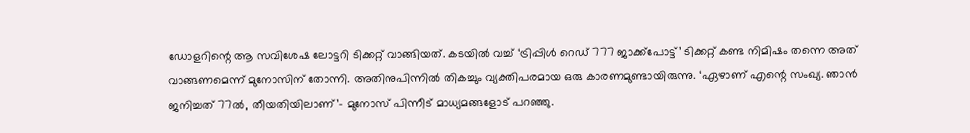ഡോളറിന്റെ ആ സവിശേഷ ലോട്ടറി ടിക്കറ്റ് വാങ്ങിയത്. കടയിൽ വച്ച് ‘ട്രിപ്പിൾ റെഡ് 777 ജാക്ക്‌പോട്ട്’ ടിക്കറ്റ് കണ്ട നിമിഷം തന്നെ അത് വാങ്ങണമെന്ന് മുനോസിന് തോന്നി. അതിനുപിന്നിൽ തികച്ചും വ്യക്തിപരമായ ഒരു കാരണമുണ്ടായിരുന്നു. ‘ഏഴാണ് എന്റെ സംഖ്യ. ഞാൻ ജനിച്ചത് 77ൽ, തീയതിയിലാണ്’– മുനോസ് പിന്നീട് മാധ്യമങ്ങളോട് പറഞ്ഞു.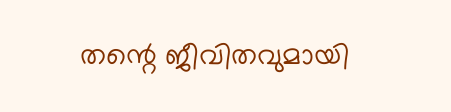തന്റെ ജീവിതവുമായി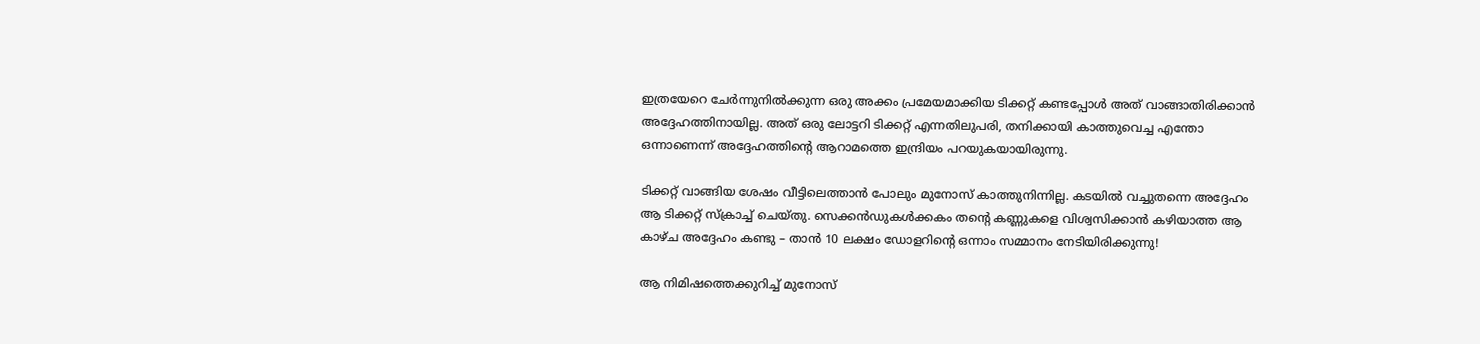ഇത്രയേറെ ചേർന്നുനിൽക്കുന്ന ഒരു അക്കം പ്രമേയമാക്കിയ ടിക്കറ്റ് കണ്ടപ്പോൾ അത് വാങ്ങാതിരിക്കാൻ അദ്ദേഹത്തിനായില്ല. അത് ഒരു ലോട്ടറി ടിക്കറ്റ് എന്നതിലുപരി, തനിക്കായി കാത്തുവെച്ച എന്തോ ഒന്നാണെന്ന് അദ്ദേഹത്തിന്റെ ആറാമത്തെ ഇന്ദ്രിയം പറയുകയായിരുന്നു.

ടിക്കറ്റ് വാങ്ങിയ ശേഷം വീട്ടിലെത്താൻ പോലും മുനോസ് കാത്തുനിന്നില്ല. കടയിൽ വച്ചുതന്നെ അദ്ദേഹം ആ ടിക്കറ്റ് സ്‌ക്രാച്ച് ചെയ്തു. സെക്കൻഡുകൾക്കകം തന്റെ കണ്ണുകളെ വിശ്വസിക്കാൻ കഴിയാത്ത ആ കാഴ്ച അദ്ദേഹം കണ്ടു – താൻ 10 ലക്ഷം ഡോളറിന്റെ ഒന്നാം സമ്മാനം നേടിയിരിക്കുന്നു!

ആ നിമിഷത്തെക്കുറിച്ച് മുനോസ്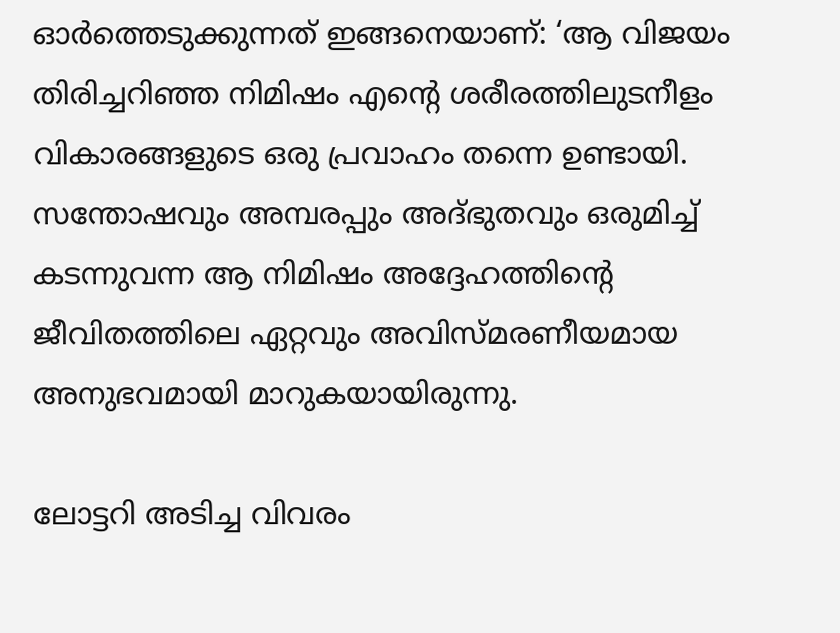ഓർത്തെടുക്കുന്നത് ഇങ്ങനെയാണ്: ‘ആ വിജയം തിരിച്ചറിഞ്ഞ നിമിഷം എന്റെ ശരീരത്തിലുടനീളം വികാരങ്ങളുടെ ഒരു പ്രവാഹം തന്നെ ഉണ്ടായി. സന്തോഷവും അമ്പരപ്പും അദ്ഭുതവും ഒരുമിച്ച് കടന്നുവന്ന ആ നിമിഷം അദ്ദേഹത്തിന്റെ ജീവിതത്തിലെ ഏറ്റവും അവിസ്മരണീയമായ അനുഭവമായി മാറുകയായിരുന്നു.

ലോട്ടറി അടിച്ച വിവരം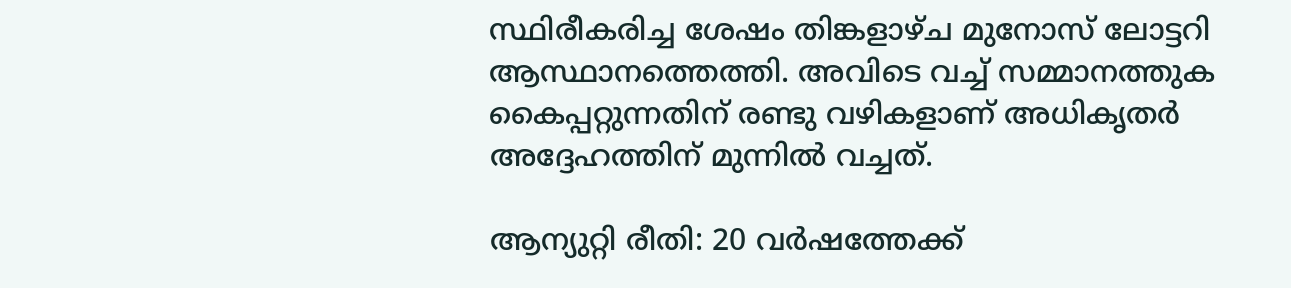സ്ഥിരീകരിച്ച ശേഷം തിങ്കളാഴ്ച മുനോസ് ലോട്ടറി ആസ്ഥാനത്തെത്തി. അവിടെ വച്ച് സമ്മാനത്തുക കൈപ്പറ്റുന്നതിന് രണ്ടു വഴികളാണ് അധികൃതർ അദ്ദേഹത്തിന് മുന്നിൽ വച്ചത്.

ആന്യുറ്റി രീതി: 20 വർഷത്തേക്ക്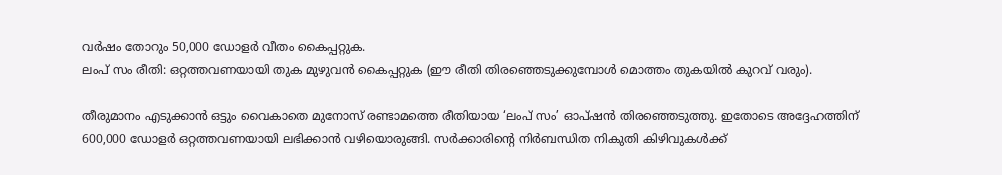വർഷം തോറും 50,000 ഡോളർ വീതം കൈപ്പറ്റുക.
ലംപ് സം രീതി: ഒറ്റത്തവണയായി തുക മുഴുവൻ കൈപ്പറ്റുക (ഈ രീതി തിരഞ്ഞെടുക്കുമ്പോൾ മൊത്തം തുകയിൽ കുറവ് വരും).

തീരുമാനം എടുക്കാൻ ഒട്ടും വൈകാതെ മുനോസ് രണ്ടാമത്തെ രീതിയായ ‘ലംപ് സം’ ഓപ്ഷൻ തിരഞ്ഞെടുത്തു. ഇതോടെ അദ്ദേഹത്തിന് 600,000 ഡോളർ ഒറ്റത്തവണയായി ലഭിക്കാൻ വഴിയൊരുങ്ങി. സർക്കാരിന്റെ നിർബന്ധിത നികുതി കിഴിവുകൾക്ക്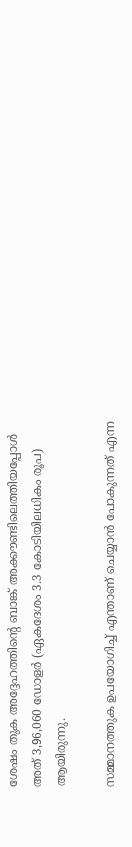ശേഷം തുക അദ്ദേഹത്തിന്റെ ബാങ്ക് അക്കൗണ്ടിലെത്തിയപ്പോൾ അത് 3,96,060 ഡോളർ (ഏകദേശം 3.3 കോടിയിലധികം രൂപ) ആയിരുന്നു.

സമ്മാനത്തുക ഉപയോഗിച്ച് എന്താണ് ചെയ്യാൻ പോകുന്നത് എന്ന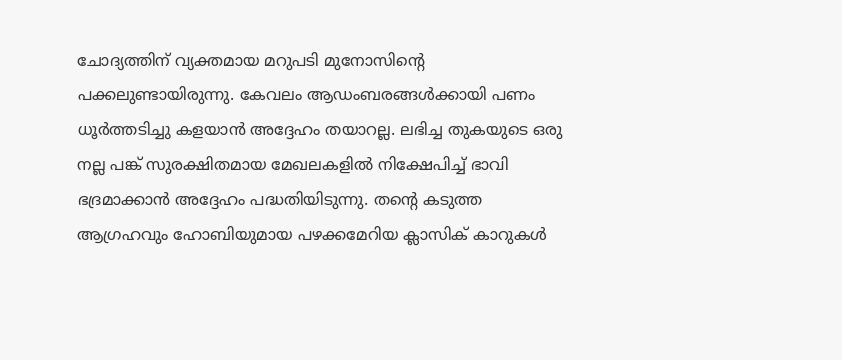ചോദ്യത്തിന് വ്യക്തമായ മറുപടി മുനോസിന്റെ പക്കലുണ്ടായിരുന്നു. കേവലം ആഡംബരങ്ങൾക്കായി പണം ധൂർത്തടിച്ചു കളയാൻ അദ്ദേഹം തയാറല്ല. ലഭിച്ച തുകയുടെ ഒരു നല്ല പങ്ക് സുരക്ഷിതമായ മേഖലകളിൽ നിക്ഷേപിച്ച് ഭാവി ഭദ്രമാക്കാൻ അദ്ദേഹം പദ്ധതിയിടുന്നു. തന്റെ കടുത്ത ആഗ്രഹവും ഹോബിയുമായ പഴക്കമേറിയ ക്ലാസിക് കാറുകൾ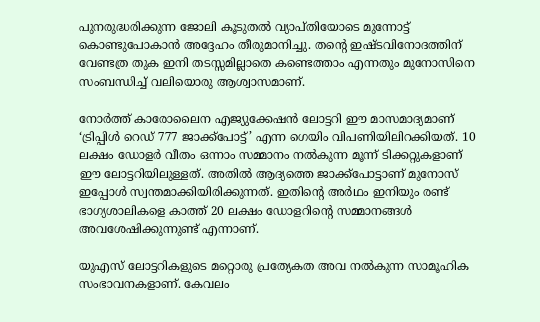പുനരുദ്ധരിക്കുന്ന ജോലി കൂടുതൽ വ്യാപ്തിയോടെ മുന്നോട്ട് കൊണ്ടുപോകാൻ അദ്ദേഹം തീരുമാനിച്ചു. തന്റെ ഇഷ്ടവിനോദത്തിന് വേണ്ടത്ര തുക ഇനി തടസ്സമില്ലാതെ കണ്ടെത്താം എന്നതും മുനോസിനെ സംബന്ധിച്ച് വലിയൊരു ആശ്വാസമാണ്.

നോർത്ത് കാരോലൈന എജ്യുക്കേഷൻ ലോട്ടറി ഈ മാസമാദ്യമാണ് ‘ട്രിപ്പിൾ റെഡ് 777 ജാക്ക്‌പോട്ട്’ എന്ന ഗെയിം വിപണിയിലിറക്കിയത്. 10 ലക്ഷം ഡോളർ വീതം ഒന്നാം സമ്മാനം നൽകുന്ന മൂന്ന് ടിക്കറ്റുകളാണ് ഈ ലോട്ടറിയിലുള്ളത്. അതിൽ ആദ്യത്തെ ജാക്ക്‌പോട്ടാണ് മുനോസ് ഇപ്പോൾ സ്വന്തമാക്കിയിരിക്കുന്നത്. ഇതിന്റെ അർഥം ഇനിയും രണ്ട് ഭാഗ്യശാലികളെ കാത്ത് 20 ലക്ഷം ഡോളറിന്റെ സമ്മാനങ്ങൾ അവശേഷിക്കുന്നുണ്ട് എന്നാണ്.

യുഎസ് ലോട്ടറികളുടെ മറ്റൊരു പ്രത്യേകത അവ നൽകുന്ന സാമൂഹിക സംഭാവനകളാണ്. കേവലം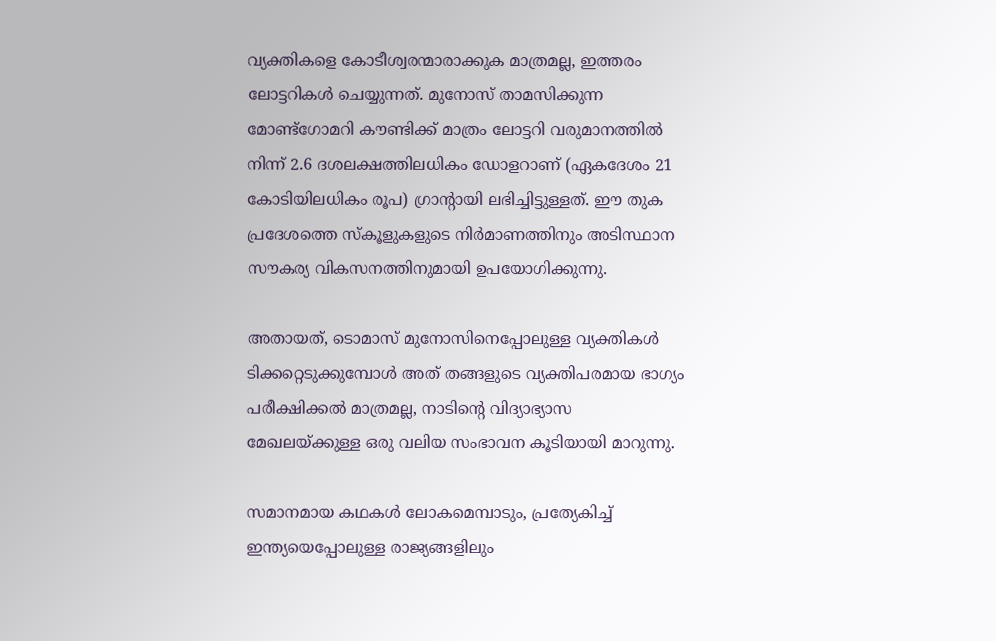വ്യക്തികളെ കോടീശ്വരന്മാരാക്കുക മാത്രമല്ല, ഇത്തരം ലോട്ടറികൾ ചെയ്യുന്നത്. മുനോസ് താമസിക്കുന്ന മോണ്ട്‌ഗോമറി കൗണ്ടിക്ക് മാത്രം ലോട്ടറി വരുമാനത്തിൽ നിന്ന് 2.6 ദശലക്ഷത്തിലധികം ഡോളറാണ് (ഏകദേശം 21 കോടിയിലധികം രൂപ) ഗ്രാന്റായി ലഭിച്ചിട്ടുള്ളത്. ഈ തുക പ്രദേശത്തെ സ്‌കൂളുകളുടെ നിർമാണത്തിനും അടിസ്ഥാന സൗകര്യ വികസനത്തിനുമായി ഉപയോഗിക്കുന്നു.

അതായത്, ടൊമാസ് മുനോസിനെപ്പോലുള്ള വ്യക്തികൾ ടിക്കറ്റെടുക്കുമ്പോൾ അത് തങ്ങളുടെ വ്യക്തിപരമായ ഭാഗ്യം പരീക്ഷിക്കൽ മാത്രമല്ല, നാടിന്റെ വിദ്യാഭ്യാസ മേഖലയ്ക്കുള്ള ഒരു വലിയ സംഭാവന കൂടിയായി മാറുന്നു.

സമാനമായ കഥകൾ ലോകമെമ്പാടും, പ്രത്യേകിച്ച് ഇന്ത്യയെപ്പോലുള്ള രാജ്യങ്ങളിലും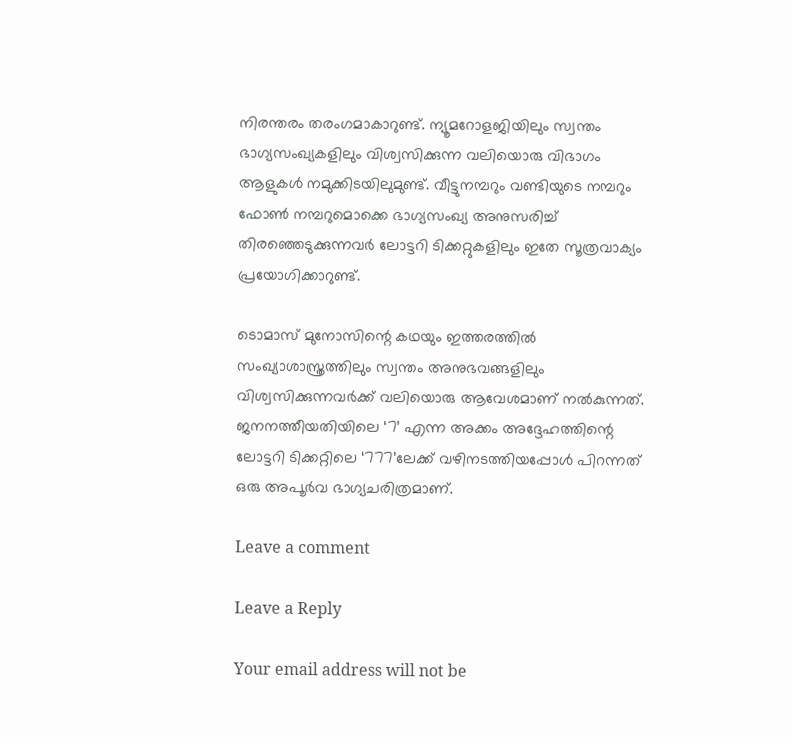നിരന്തരം തരംഗമാകാറുണ്ട്. ന്യൂമറോളജിയിലും സ്വന്തം ഭാഗ്യസംഖ്യകളിലും വിശ്വസിക്കുന്ന വലിയൊരു വിഭാഗം ആളുകൾ നമുക്കിടയിലുമുണ്ട്. വീട്ടുനമ്പറും വണ്ടിയുടെ നമ്പറും ഫോൺ നമ്പറുമൊക്കെ ഭാഗ്യസംഖ്യ അനുസരിച്ച് തിരഞ്ഞെടുക്കുന്നവർ ലോട്ടറി ടിക്കറ്റുകളിലും ഇതേ സൂത്രവാക്യം പ്രയോഗിക്കാറുണ്ട്.

ടൊമാസ് മുനോസിന്റെ കഥയും ഇത്തരത്തിൽ സംഖ്യാശാസ്ത്രത്തിലും സ്വന്തം അനുഭവങ്ങളിലും വിശ്വസിക്കുന്നവർക്ക് വലിയൊരു ആവേശമാണ് നൽകുന്നത്. ജനനത്തീയതിയിലെ ‘7’ എന്ന അക്കം അദ്ദേഹത്തിന്റെ ലോട്ടറി ടിക്കറ്റിലെ ‘777’ലേക്ക് വഴിനടത്തിയപ്പോൾ പിറന്നത് ഒരു അപൂർവ ഭാഗ്യചരിത്രമാണ്.

Leave a comment

Leave a Reply

Your email address will not be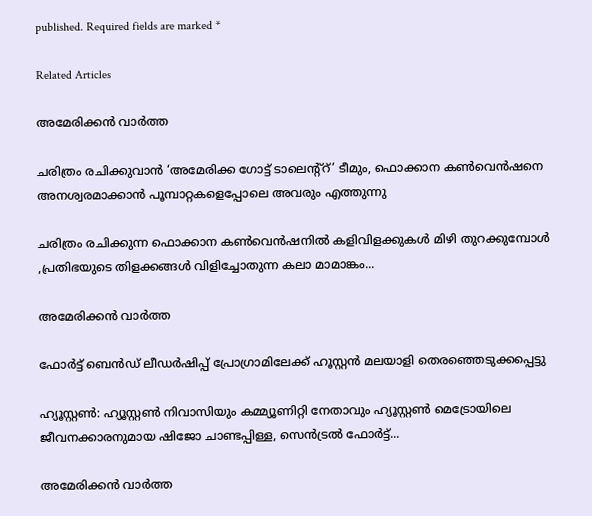published. Required fields are marked *

Related Articles

അമേരിക്കൻ വാർത്ത

ചരിത്രം രചിക്കുവാൻ ‘അമേരിക്ക ഗോട്ട് ടാലെന്റ്റ്’ ടീമും, ഫൊക്കാന കൺവെൻഷനെ അനശ്വരമാക്കാൻ പൂമ്പാറ്റകളെപ്പോലെ അവരും എത്തുന്നു

ചരിത്രം രചിക്കുന്ന ഫൊക്കാന കൺവെൻഷനിൽ കളിവിളക്കുകൾ മിഴി തുറക്കുമ്പോൾ ,പ്രതിഭയുടെ തിളക്കങ്ങൾ വിളിച്ചോതുന്ന കലാ മാമാങ്കം...

അമേരിക്കൻ വാർത്ത

ഫോർട്ട് ബെൻഡ് ലീഡർഷിപ്പ്‌ പ്രോഗ്രാമിലേക്ക് ഹൂസ്റ്റൻ മലയാളി തെരഞ്ഞെടുക്കപ്പെട്ടു

ഹ്യൂസ്റ്റൺ: ഹ്യൂസ്റ്റൺ നിവാസിയും കമ്മ്യൂണിറ്റി നേതാവും ഹ്യൂസ്റ്റൺ മെട്രോയിലെ ജീവനക്കാരനുമായ ഷിജോ ചാണ്ടപ്പിള്ള, സെൻട്രൽ ഫോർട്ട്...

അമേരിക്കൻ വാർത്ത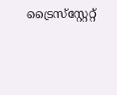ട്രൈസ്‌സ്റ്റേറ്റ്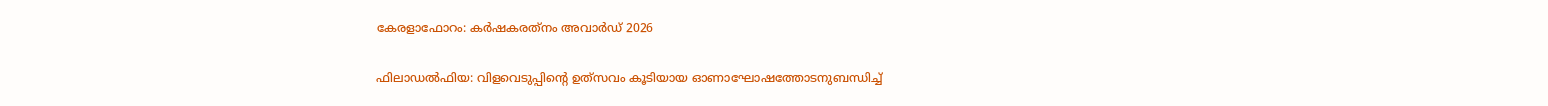കേരളാഫോറം: കര്‍ഷകരത്‌നം അവാര്‍ഡ് 2026

ഫിലാഡല്‍ഫിയ: വിളവെടുപ്പിന്റെ ഉത്‌സവം കൂടിയായ ഓണാഘോഷത്തോടനുബന്ധിച്ച്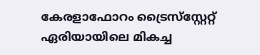കേരളാഫോറം ട്രൈസ്‌സ്റ്റേറ്റ് ഏരിയായിലെ മികച്ച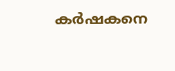കര്‍ഷകനെ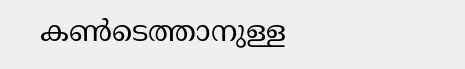കണ്‍ടെത്താനുള്ള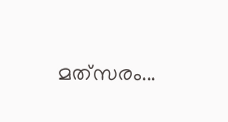മത്‌സരം...